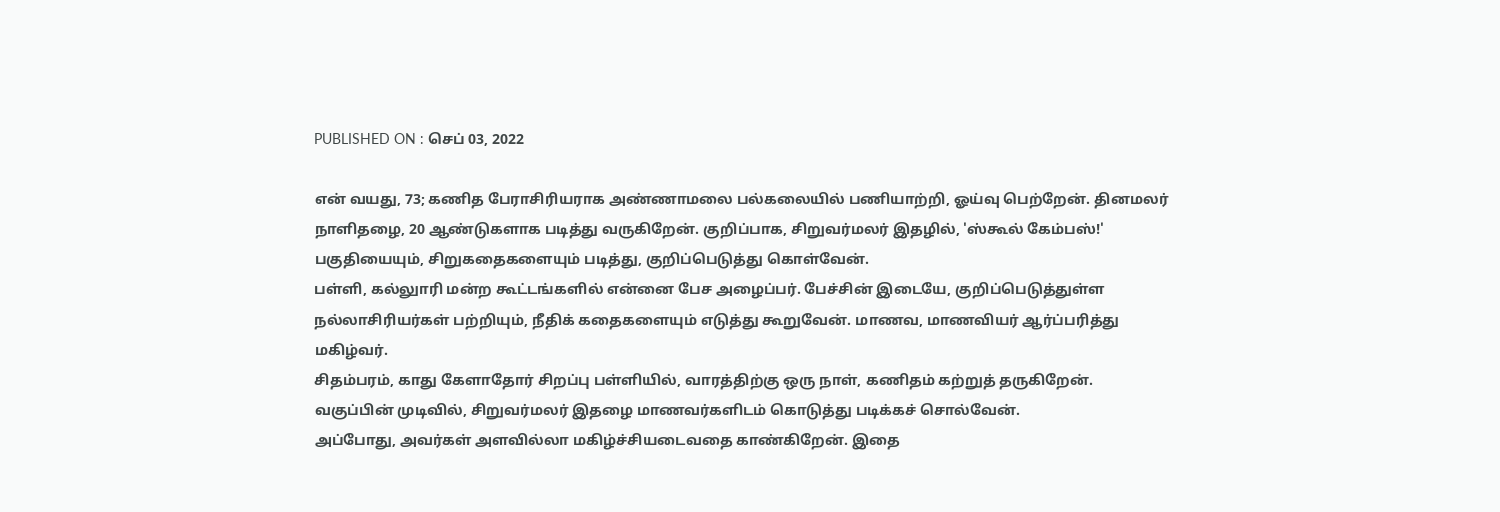PUBLISHED ON : செப் 03, 2022

என் வயது, 73; கணித பேராசிரியராக அண்ணாமலை பல்கலையில் பணியாற்றி, ஓய்வு பெற்றேன். தினமலர் நாளிதழை, 20 ஆண்டுகளாக படித்து வருகிறேன். குறிப்பாக, சிறுவர்மலர் இதழில், 'ஸ்கூல் கேம்பஸ்!' பகுதியையும், சிறுகதைகளையும் படித்து, குறிப்பெடுத்து கொள்வேன்.
பள்ளி, கல்லுாரி மன்ற கூட்டங்களில் என்னை பேச அழைப்பர். பேச்சின் இடையே, குறிப்பெடுத்துள்ள நல்லாசிரியர்கள் பற்றியும், நீதிக் கதைகளையும் எடுத்து கூறுவேன். மாணவ, மாணவியர் ஆர்ப்பரித்து மகிழ்வர்.
சிதம்பரம், காது கேளாதோர் சிறப்பு பள்ளியில், வாரத்திற்கு ஒரு நாள், கணிதம் கற்றுத் தருகிறேன்.
வகுப்பின் முடிவில், சிறுவர்மலர் இதழை மாணவர்களிடம் கொடுத்து படிக்கச் சொல்வேன்.
அப்போது, அவர்கள் அளவில்லா மகிழ்ச்சியடைவதை காண்கிறேன். இதை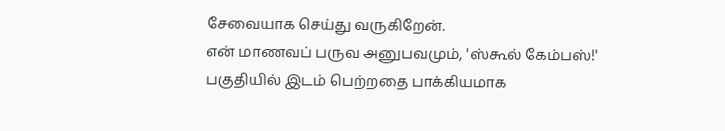சேவையாக செய்து வருகிறேன்.
என் மாணவப் பருவ அனுபவமும், 'ஸ்கூல் கேம்பஸ்!' பகுதியில் இடம் பெற்றதை பாக்கியமாக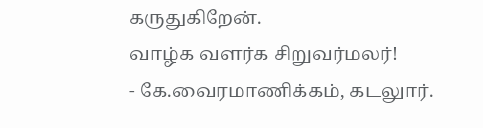கருதுகிறேன்.
வாழ்க வளர்க சிறுவர்மலர்!
- கே.வைரமாணிக்கம், கடலுார்.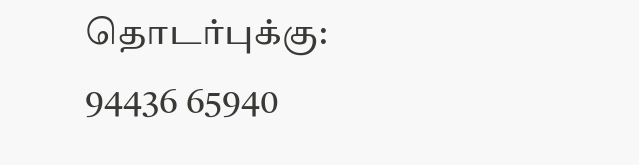தொடர்புக்கு: 94436 65940